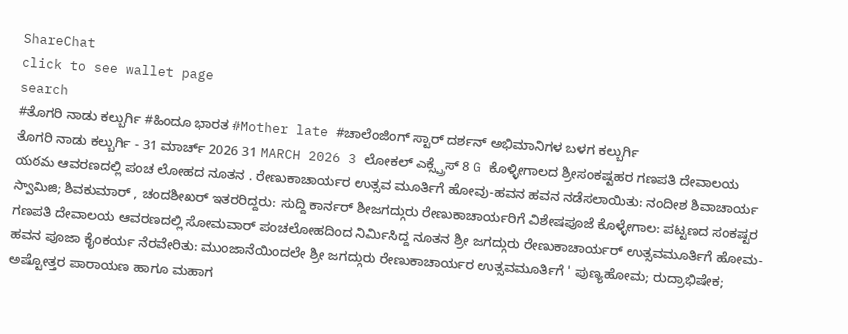ShareChat
click to see wallet page
search
#ತೊಗರಿ ನಾಡು ಕಲ್ಬುರ್ಗಿ #ಹಿಂದೂ ಭಾರತ #Mother late #ಚಾಲೆಂಜಿಂಗ್ ಸ್ಟಾರ್ ದರ್ಶನ್ ಅಭಿಮಾನಿಗಳ ಬಳಗ ಕಲ್ಬುರ್ಗಿ
ತೊಗರಿ ನಾಡು ಕಲ್ಬುರ್ಗಿ - 31 ಮಾರ್ಚ್ 2026 31 MARCH 2026 3 ಲೋಕಲ್ ಎಕ್ಸ್ಪ್ರೆಸ್ 8 G ಕೊಳ್ಳೀಗಾಲದ ಶ್ರೀಸಂಕಷ್ಟಹರ ಗಣಪತಿ ದೇವಾಲಯ యఠమ ಆವರಣದಲ್ಲಿ ಪಂಚ ಲೋಹದ ನೂತನ . ರೇಣುಕಾಚಾರ್ಯರ ಉತ್ಸವ ಮೂರ್ತಿಗೆ ಹೋವು-ಹವನ ಹವನ ನಡೆಸಲಾಯಿತು: ನಂದೀಶ ಶಿವಾಚಾರ್ಯ స్వామిజి; ಶಿವಕುಮಾರ್ , ಚಂದಶೀಖರ್ ಇತರರಿದ್ದರು: ಸುದ್ದಿ ಕಾರ್ನರ್ ಶೀಜಗದ್ಗುರು ರೇಣುಕಾಚಾರ್ಯರಿಗೆ ವಿಶೇಷಪೂಜೆ ಕೊಳ್ಳೇಗಾಲ: ಪಟ್ಟಣದ ಸಂಕಷ್ಟರ ಗಣಪತಿ ದೇವಾಲಯ ಆವರಣದಲ್ಲಿ ಸೋಮವಾರ್ ಪಂಚಲೋಹದಿಂದ ನಿರ್ಮಿಸಿದ್ದ ನೂತನ ಶ್ರೀ ಜಗದ್ಗುರು ರೇಣುಕಾಚಾರ್ಯರ್ ಉತ್ಸವಮೂರ್ತಿಗೆ ಹೋಮ- ಹವನ ಪೂಜಾ ಕೈಂಕರ್ಯ ನೆರವೇರಿತು: ಮುಂಜಾನೆಯಿಂದಲೇ ಶ್ರೀ ಜಗದ್ಗುರು ರೇಣುಕಾಚಾರ್ಯರ ಉತ್ಸವಮೂರ್ತಿಗೆ ' ಪುಣ್ಯಹೋಮ; ರುದ್ರಾಭಿಷೇಕ; ಅಷ್ಟೋತ್ತರ ಪಾರಾಯಣ ಹಾಗೂ ಮಹಾಗ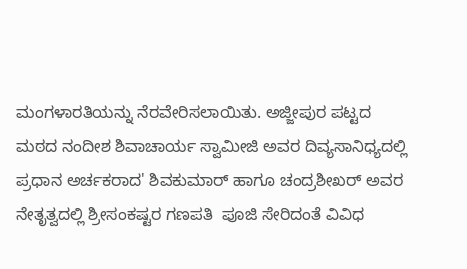ಮಂಗಳಾರತಿಯನ್ನು ನೆರವೇರಿಸಲಾಯಿತು. ಅಜ್ಜೀಪುರ ಪಟ್ಟದ ಮಠದ ನಂದೀಶ ಶಿವಾಚಾರ್ಯ ಸ್ವಾಮೀಜಿ ಅವರ ದಿವ್ಯಸಾನಿಧ್ಯದಲ್ಲಿ ಪ್ರಧಾನ ಅರ್ಚಕರಾದ' ಶಿವಕುಮಾರ್ ಹಾಗೂ ಚಂದ್ರಶೀಖರ್ ಅವರ ನೇತೃತ್ವದಲ್ಲಿ ಶ್ರೀಸಂಕಷ್ಟರ ಗಣಪತಿ  ಪೂಜಿ ಸೇರಿದಂತೆ ವಿವಿಧ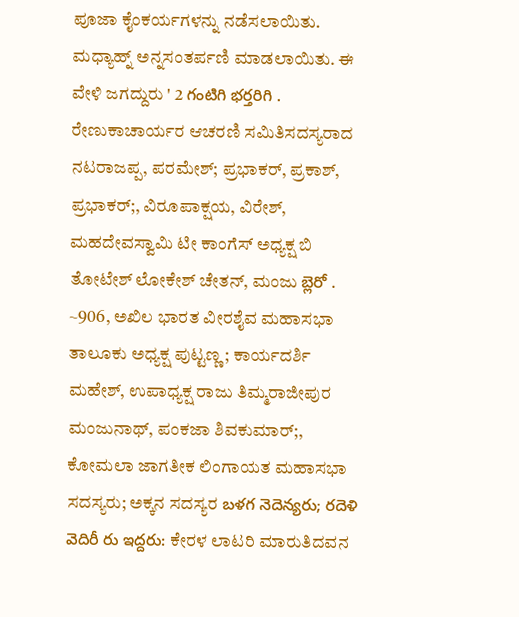ಪೂಜಾ ಕೈಂಕರ್ಯಗಳನ್ನು ನಡೆಸಲಾಯಿತು. ಮಧ್ಯಾಹ್ನ್ ಅನ್ನಸಂತರ್ಪಣಿ ಮಾಡಲಾಯಿತು. ಈ ವೇಳಿ ಜಗದ್ದುರು ' 2 గంటిగి భర్తరిగి . ರೇಣುಕಾಚಾರ್ಯರ ಆಚರಣಿ ಸಮಿತಿಸದಸ್ಯರಾದ ನಟರಾಜಪ್ಪ, ಪರಮೇಶ್; ಪ್ರಭಾಕರ್, ಪ್ರಕಾಶ್, ಪ್ರಭಾಕರ್;, ವಿರೂಪಾಕ್ಷಯ, ವಿರೇಶ್, ಮಹದೇವಸ್ವಾಮಿ ಟೀ ಕಾಂಗೆಸ್ ಅಧ್ಯಕ್ಷ ಬಿ ತೋಟೇಶ್ ಲೋಕೇಶ್ ಚೇತನ್, ಮಂಜು బ్లెరో . ~906, ಅಖಿಲ ಭಾರತ ವೀರಶೈವ ಮಹಾಸಭಾ ತಾಲೂಕು ಅಧ್ಯಕ್ಷ ಪುಟ್ಟಣ್ಣ; ಕಾರ್ಯದರ್ಶಿ ಮಹೇಶ್, ಉಪಾಧ್ಯಕ್ಷ ರಾಜು ತಿಮ್ಮರಾಜೀಪುರ ಮಂಜುನಾಥ್, ಪಂಕಜಾ ಶಿವಕುಮಾರ್;, ಕೋಮಲಾ ಜಾಗತೀಕ ಲಿಂಗಾಯತ ಮಹಾಸಭಾ ಸದಸ್ಯರು; ಅಕ್ಕನ ಸದಸ್ಯರ బళగ నెదెన్యరు; రదెళి వెదిరీ రు ఇద్దరు: ಕೇರಳ ಲಾಟರಿ ಮಾರುತಿದವನ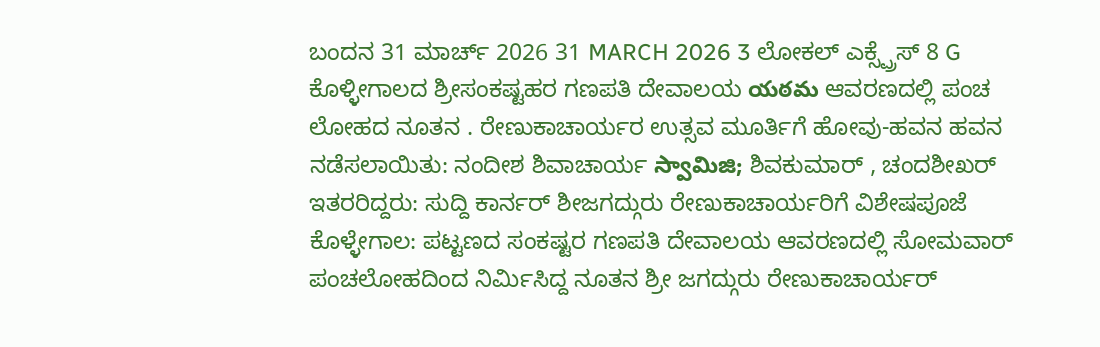ಬಂದನ 31 ಮಾರ್ಚ್ 2026 31 MARCH 2026 3 ಲೋಕಲ್ ಎಕ್ಸ್ಪ್ರೆಸ್ 8 G ಕೊಳ್ಳೀಗಾಲದ ಶ್ರೀಸಂಕಷ್ಟಹರ ಗಣಪತಿ ದೇವಾಲಯ యఠమ ಆವರಣದಲ್ಲಿ ಪಂಚ ಲೋಹದ ನೂತನ . ರೇಣುಕಾಚಾರ್ಯರ ಉತ್ಸವ ಮೂರ್ತಿಗೆ ಹೋವು-ಹವನ ಹವನ ನಡೆಸಲಾಯಿತು: ನಂದೀಶ ಶಿವಾಚಾರ್ಯ స్వామిజి; ಶಿವಕುಮಾರ್ , ಚಂದಶೀಖರ್ ಇತರರಿದ್ದರು: ಸುದ್ದಿ ಕಾರ್ನರ್ ಶೀಜಗದ್ಗುರು ರೇಣುಕಾಚಾರ್ಯರಿಗೆ ವಿಶೇಷಪೂಜೆ ಕೊಳ್ಳೇಗಾಲ: ಪಟ್ಟಣದ ಸಂಕಷ್ಟರ ಗಣಪತಿ ದೇವಾಲಯ ಆವರಣದಲ್ಲಿ ಸೋಮವಾರ್ ಪಂಚಲೋಹದಿಂದ ನಿರ್ಮಿಸಿದ್ದ ನೂತನ ಶ್ರೀ ಜಗದ್ಗುರು ರೇಣುಕಾಚಾರ್ಯರ್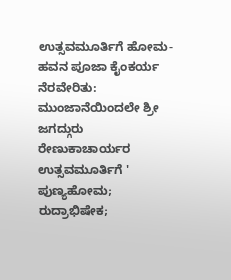ಉತ್ಸವಮೂರ್ತಿಗೆ ಹೋಮ- ಹವನ ಪೂಜಾ ಕೈಂಕರ್ಯ ನೆರವೇರಿತು: ಮುಂಜಾನೆಯಿಂದಲೇ ಶ್ರೀ ಜಗದ್ಗುರು ರೇಣುಕಾಚಾರ್ಯರ ಉತ್ಸವಮೂರ್ತಿಗೆ ' ಪುಣ್ಯಹೋಮ; ರುದ್ರಾಭಿಷೇಕ;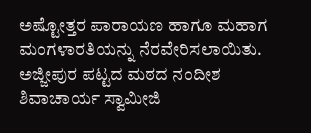ಅಷ್ಟೋತ್ತರ ಪಾರಾಯಣ ಹಾಗೂ ಮಹಾಗ ಮಂಗಳಾರತಿಯನ್ನು ನೆರವೇರಿಸಲಾಯಿತು. ಅಜ್ಜೀಪುರ ಪಟ್ಟದ ಮಠದ ನಂದೀಶ ಶಿವಾಚಾರ್ಯ ಸ್ವಾಮೀಜಿ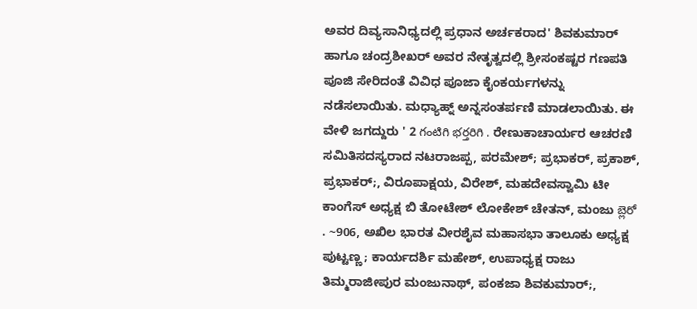ಅವರ ದಿವ್ಯಸಾನಿಧ್ಯದಲ್ಲಿ ಪ್ರಧಾನ ಅರ್ಚಕರಾದ' ಶಿವಕುಮಾರ್ ಹಾಗೂ ಚಂದ್ರಶೀಖರ್ ಅವರ ನೇತೃತ್ವದಲ್ಲಿ ಶ್ರೀಸಂಕಷ್ಟರ ಗಣಪತಿ  ಪೂಜಿ ಸೇರಿದಂತೆ ವಿವಿಧ ಪೂಜಾ ಕೈಂಕರ್ಯಗಳನ್ನು ನಡೆಸಲಾಯಿತು. ಮಧ್ಯಾಹ್ನ್ ಅನ್ನಸಂತರ್ಪಣಿ ಮಾಡಲಾಯಿತು. ಈ ವೇಳಿ ಜಗದ್ದುರು ' 2 గంటిగి భర్తరిగి . ರೇಣುಕಾಚಾರ್ಯರ ಆಚರಣಿ ಸಮಿತಿಸದಸ್ಯರಾದ ನಟರಾಜಪ್ಪ, ಪರಮೇಶ್; ಪ್ರಭಾಕರ್, ಪ್ರಕಾಶ್, ಪ್ರಭಾಕರ್;, ವಿರೂಪಾಕ್ಷಯ, ವಿರೇಶ್, ಮಹದೇವಸ್ವಾಮಿ ಟೀ ಕಾಂಗೆಸ್ ಅಧ್ಯಕ್ಷ ಬಿ ತೋಟೇಶ್ ಲೋಕೇಶ್ ಚೇತನ್, ಮಂಜು బ్లెరో . ~906, ಅಖಿಲ ಭಾರತ ವೀರಶೈವ ಮಹಾಸಭಾ ತಾಲೂಕು ಅಧ್ಯಕ್ಷ ಪುಟ್ಟಣ್ಣ; ಕಾರ್ಯದರ್ಶಿ ಮಹೇಶ್, ಉಪಾಧ್ಯಕ್ಷ ರಾಜು ತಿಮ್ಮರಾಜೀಪುರ ಮಂಜುನಾಥ್, ಪಂಕಜಾ ಶಿವಕುಮಾರ್;,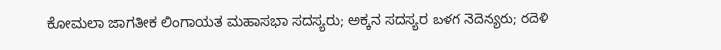ಕೋಮಲಾ ಜಾಗತೀಕ ಲಿಂಗಾಯತ ಮಹಾಸಭಾ ಸದಸ್ಯರು; ಅಕ್ಕನ ಸದಸ್ಯರ బళగ నెదెన్యరు; రదెళి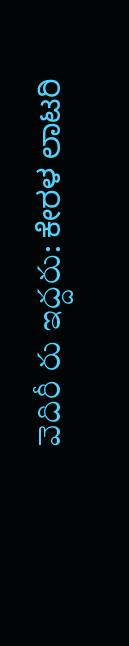వెదిరీ రు ఇద్దరు: ಕೇರಳ ಲಾಟರಿ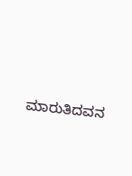ಮಾರುತಿದವನ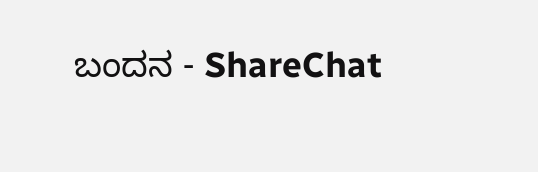ಬಂದನ - ShareChat